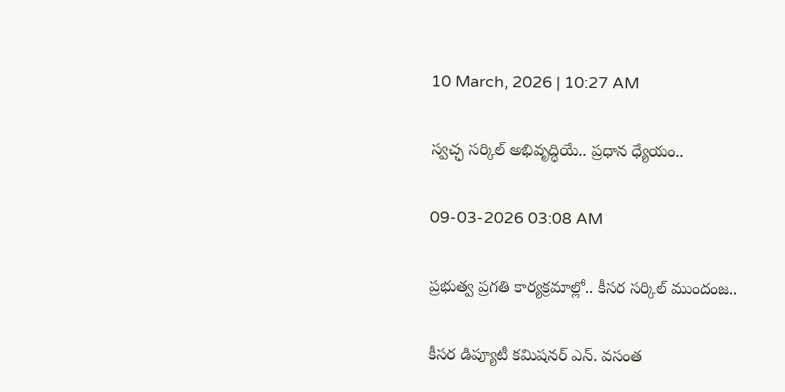10 March, 2026 | 10:27 AM

స్వచ్ఛ సర్కిల్ అభివృద్ధియే.. ప్రధాన ధ్యేయం..

09-03-2026 03:08 AM

ప్రభుత్వ ప్రగతి కార్యక్రమాల్లో.. కీసర సర్కిల్ ముందంజ..

కీసర డిప్యూటీ కమిషనర్ ఎన్. వసంత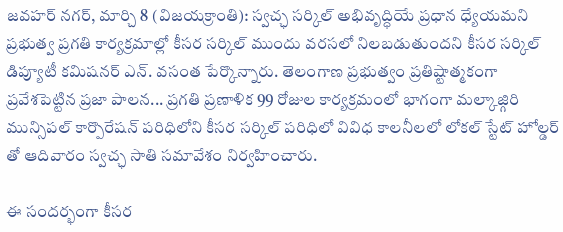జవహర్ నగర్, మార్చి 8 (విజయక్రాంతి): స్వచ్ఛ సర్కిల్ అభివృద్ధియే ప్రధాన ధ్యేయమని ప్రభుత్వ ప్రగతి కార్యక్రమాల్లో కీసర సర్కిల్ ముందు వరసలో నిలబడుతుందని కీసర సర్కిల్ డిప్యూటీ కమిషనర్ ఎన్. వసంత పేర్కొన్నారు. తెలంగాణ ప్రభుత్వం ప్రతిష్టాత్మకంగా ప్రవేశపెట్టిన ప్రజా పాలన... ప్రగతి ప్రణాళిక 99 రోజుల కార్యక్రమంలో భాగంగా మల్కాజ్గిరి మున్సిపల్ కార్పొరేషన్ పరిధిలోని కీసర సర్కిల్ పరిధిలో వివిధ కాలనీలలో లోకల్ స్టేట్ హోల్డర్ తో ఆదివారం స్వచ్ఛ సాతి సమావేశం నిర్వహించారు.

ఈ సందర్భంగా కీసర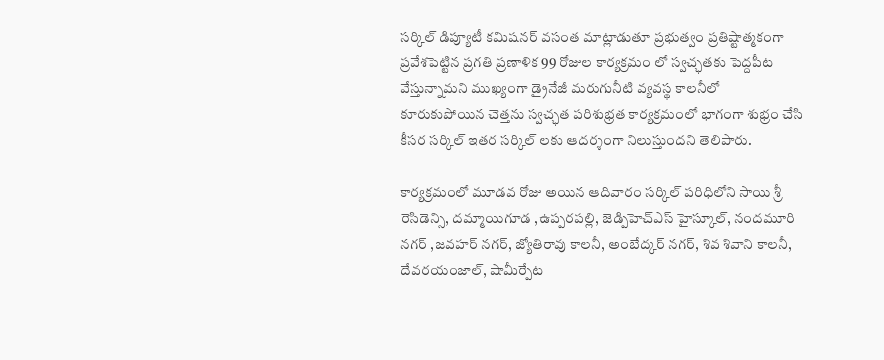సర్కిల్ డిప్యూటీ కమిషనర్ వసంత మాట్లాడుతూ ప్రభుత్వం ప్రతిష్టాత్మకంగా ప్రవేశపెట్టిన ప్రగతి ప్రణాళిక 99 రోజుల కార్యక్రమం లో స్వచ్ఛతకు పెద్దపీట వేస్తున్నామని ముఖ్యంగా డ్రైనేజీ మరుగునీటి వ్యవస్థ కాలనీలో కూరుకుపోయిన చెత్తను స్వచ్ఛత పరిశుభ్రత కార్యక్రమంలో భాగంగా శుభ్రం చేసి కీసర సర్కిల్ ఇతర సర్కిల్ లకు ఆదర్శంగా నిలుస్తుందని తెలిపారు.

కార్యక్రమంలో మూడవ రోజు అయిన ఆదివారం సర్కిల్ పరిధిలోని సాయి శ్రీ రెసిడెన్సి, దమ్మాయిగూడ ,ఉప్పరపల్లి, జెడ్పిహెచ్‌ఎస్ హైస్కూల్, నందమూరి నగర్ ,జవహర్ నగర్, జ్యోతిరావు కాలనీ, అంబేద్కర్ నగర్, శివ శివాని కాలనీ,  దేవరయంజాల్, షామీర్పేట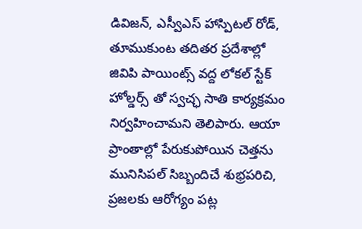డివిజన్, ఎస్వీఎస్ హాస్పిటల్ రోడ్, తూముకుంట తదితర ప్రదేశాల్లో జివిపి పాయింట్స్ వద్ద లోకల్ స్టేక్ హోల్డర్స్ తో స్వచ్ఛ సాతి కార్యక్రమం నిర్వహించామని తెలిపారు. ఆయా ప్రాంతాల్లో పేరుకుపోయిన చెత్తను మునిసిపల్ సిబ్బందిచే శుభ్రపరిచి, ప్రజలకు ఆరోగ్యం పట్ల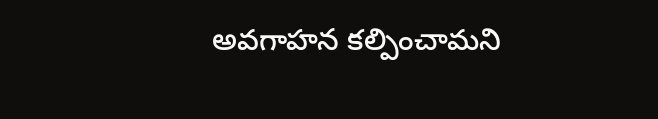అవగాహన కల్పించామని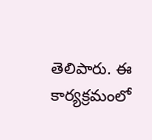తెలిపారు. ఈ కార్యక్రమంలో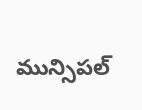మున్సిపల్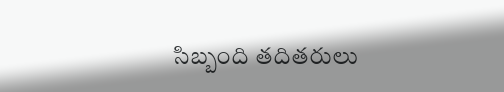సిబ్బంది తదితరులు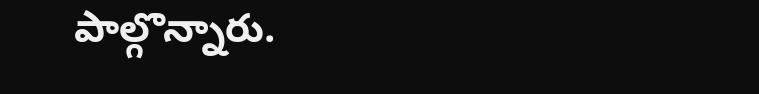పాల్గొన్నారు.